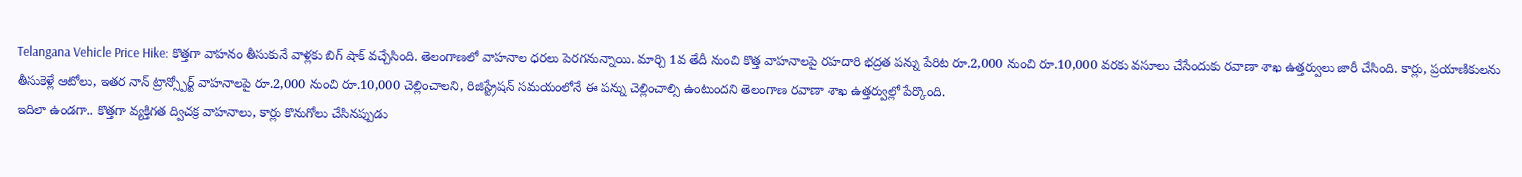Telangana Vehicle Price Hike: కొత్తగా వాహనం తీసుకునే వాళ్లకు బిగ్ షాక్ వచ్చేసింది. తెలంగాణలో వాహనాల ధరలు పెరగనున్నాయి. మార్చి 1వ తేదీ నుంచి కొత్త వాహనాలపై రహదారి భద్రత పన్ను పేరిట రూ.2,000 నుంచి రూ.10,000 వరకు వసూలు చేసేందుకు రవాణా శాఖ ఉత్తర్వులు జారీ చేసింది. కార్లు, ప్రయాణికులను తీసుకెళ్లే ఆటోలు, ఇతర నాన్ ట్రాన్స్పోర్ట్ వాహనాలపై రూ.2,000 నుంచి రూ.10,000 చెల్లించాలని, రిజిస్ట్రేషన్ సమయంలోనే ఈ పన్ను చెల్లించాల్సి ఉంటుందని తెలంగాణ రవాణా శాఖ ఉత్తర్వుల్లో పేర్కొంది.
ఇదిలా ఉండగా.. కొత్తగా వ్యక్తిగత ద్విచక్ర వాహనాలు, కార్లు కొనుగోలు చేసినప్పుడు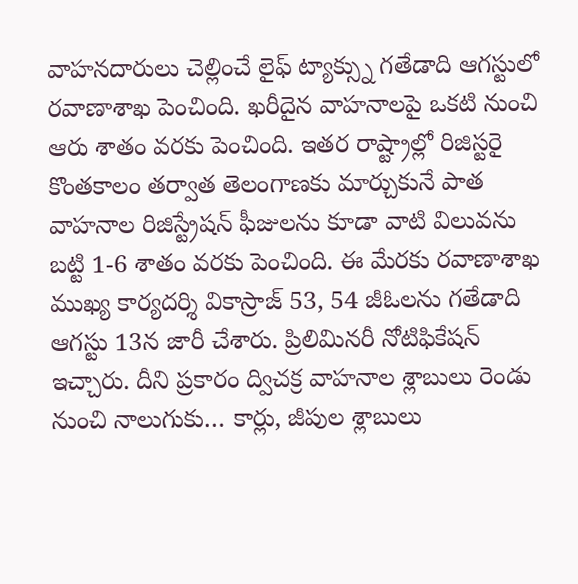వాహనదారులు చెల్లించే లైఫ్ ట్యాక్స్ను గతేడాది ఆగస్టులో రవాణాశాఖ పెంచింది. ఖరీదైన వాహనాలపై ఒకటి నుంచి ఆరు శాతం వరకు పెంచింది. ఇతర రాష్ట్రాల్లో రిజిస్టరై కొంతకాలం తర్వాత తెలంగాణకు మార్చుకునే పాత వాహనాల రిజిస్ట్రేషన్ ఫీజులను కూడా వాటి విలువను బట్టి 1-6 శాతం వరకు పెంచింది. ఈ మేరకు రవాణాశాఖ ముఖ్య కార్యదర్శి వికాస్రాజ్ 53, 54 జీఓలను గతేడాది ఆగస్టు 13న జారీ చేశారు. ప్రిలిమినరీ నోటిఫికేషన్ ఇచ్చారు. దీని ప్రకారం ద్విచక్ర వాహనాల శ్లాబులు రెండు నుంచి నాలుగుకు… కార్లు, జీపుల శ్లాబులు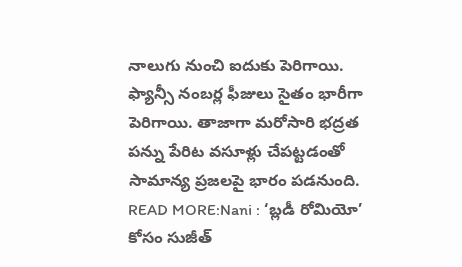నాలుగు నుంచి ఐదుకు పెరిగాయి. ఫ్యాన్సీ నంబర్ల ఫీజులు సైతం భారీగా పెరిగాయి. తాజాగా మరోసారి భద్రత పన్ను పేరిట వసూళ్లు చేపట్టడంతో సామాన్య ప్రజలపై భారం పడనుంది.
READ MORE:Nani : ‘బ్లడీ రోమియో’ కోసం సుజీత్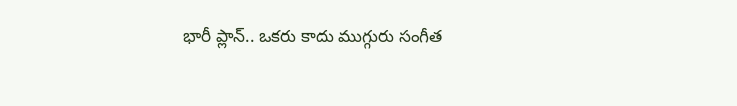భారీ ప్లాన్.. ఒకరు కాదు ముగ్గురు సంగీత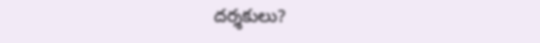దర్శకులు?